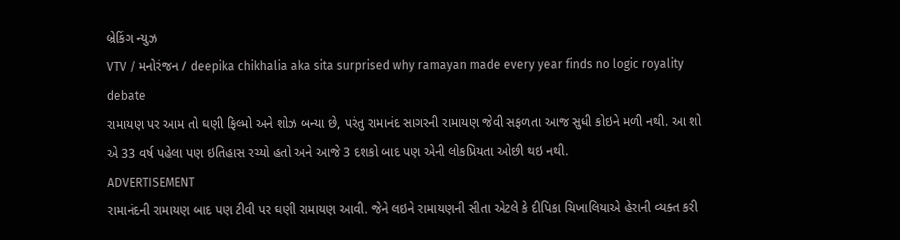બ્રેકિંગ ન્યુઝ
VTV / મનોરંજન / deepika chikhalia aka sita surprised why ramayan made every year finds no logic royality debate
રામાયણ પર આમ તો ઘણી ફિલ્મો અને શોઝ બન્યા છે, પરંતુ રામાનંદ સાગરની રામાયણ જેવી સફળતા આજ સુધી કોઇને મળી નથી. આ શો એ 33 વર્ષ પહેલા પણ ઇતિહાસ રચ્યો હતો અને આજે 3 દશકો બાદ પણ એની લોકપ્રિયતા ઓછી થઇ નથી.
ADVERTISEMENT
રામાનંદની રામાયણ બાદ પણ ટીવી પર ઘણી રામાયણ આવી. જેને લઇને રામાયણની સીતા એટલે કે દીપિકા ચિખાલિયાએ હેરાની વ્યક્ત કરી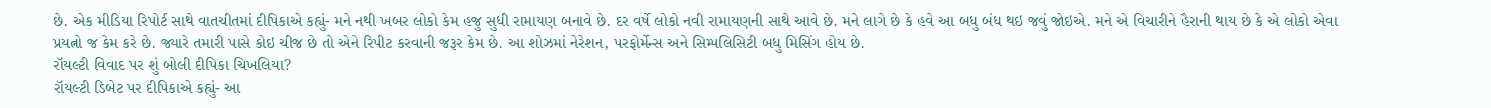છે. એક મીડિયા રિપોર્ટ સાથે વાતચીતમાં દીપિકાએ કહ્યું- મને નથી ખબર લોકો કેમ હજુ સુધી રામાયણ બનાવે છે. દર વર્ષે લોકો નવી રામાયણની સાથે આવે છે. મને લાગે છે કે હવે આ બધુ બંધ થઇ જવું જોઇએ. મને એ વિચારીને હૈરાની થાય છે કે એ લોકો એવા પ્રયત્નો જ કેમ કરે છે. જ્યારે તમારી પાસે કોઇ ચીજ છે તો એને રિપીટ કરવાની જરૂર કેમ છે. આ શોઝમાં નેરેશન, પરફોર્મેન્સ અને સિમ્પલિસિટી બધુ મિસિંગ હોય છે.
રૉયલ્ટી વિવાદ પર શું બોલી દીપિકા ચિખલિયા?
રૉયલ્ટી ડિબેટ પર દીપિકાએ કહ્યું- આ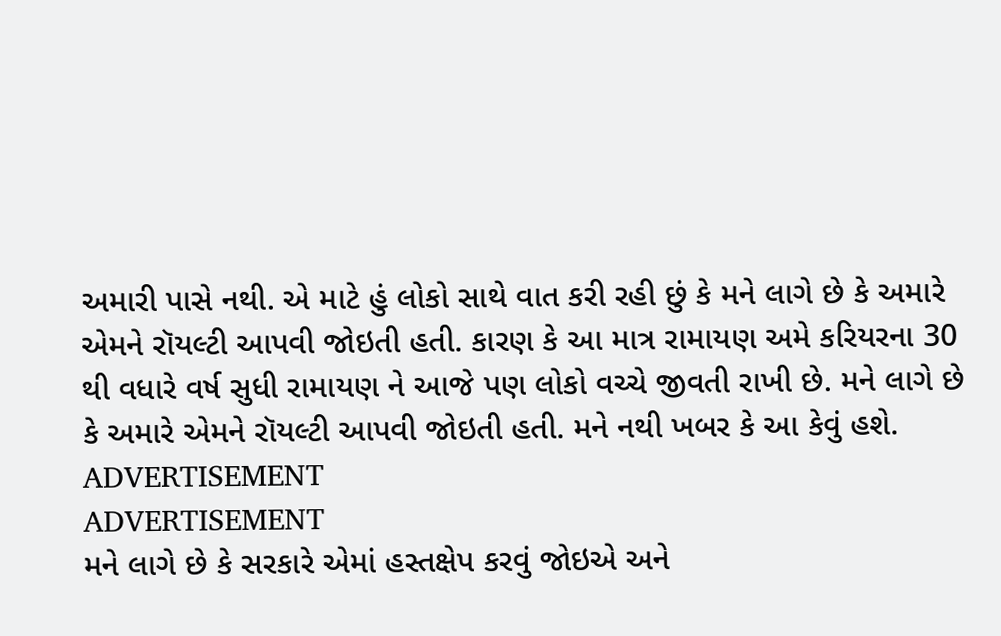અમારી પાસે નથી. એ માટે હું લોકો સાથે વાત કરી રહી છું કે મને લાગે છે કે અમારે એમને રૉયલ્ટી આપવી જોઇતી હતી. કારણ કે આ માત્ર રામાયણ અમે કરિયરના 30 થી વધારે વર્ષ સુધી રામાયણ ને આજે પણ લોકો વચ્ચે જીવતી રાખી છે. મને લાગે છે કે અમારે એમને રૉયલ્ટી આપવી જોઇતી હતી. મને નથી ખબર કે આ કેવું હશે.
ADVERTISEMENT
ADVERTISEMENT
મને લાગે છે કે સરકારે એમાં હસ્તક્ષેપ કરવું જોઇએ અને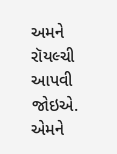અમને રૉયલ્ચી આપવી જોઇએ. એમને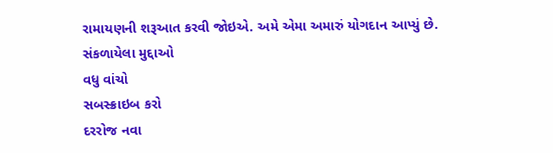રામાયણની શરૂઆત કરવી જોઇએ. અમે એમા અમારું યોગદાન આપ્યું છે.
સંકળાયેલા મુદ્દાઓ
વધુ વાંચો
સબસ્ક્રાઇબ કરો
દરરોજ નવા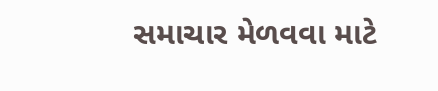સમાચાર મેળવવા માટે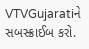VTVGujaratiને સબસ્ક્રાઈબ કરો.